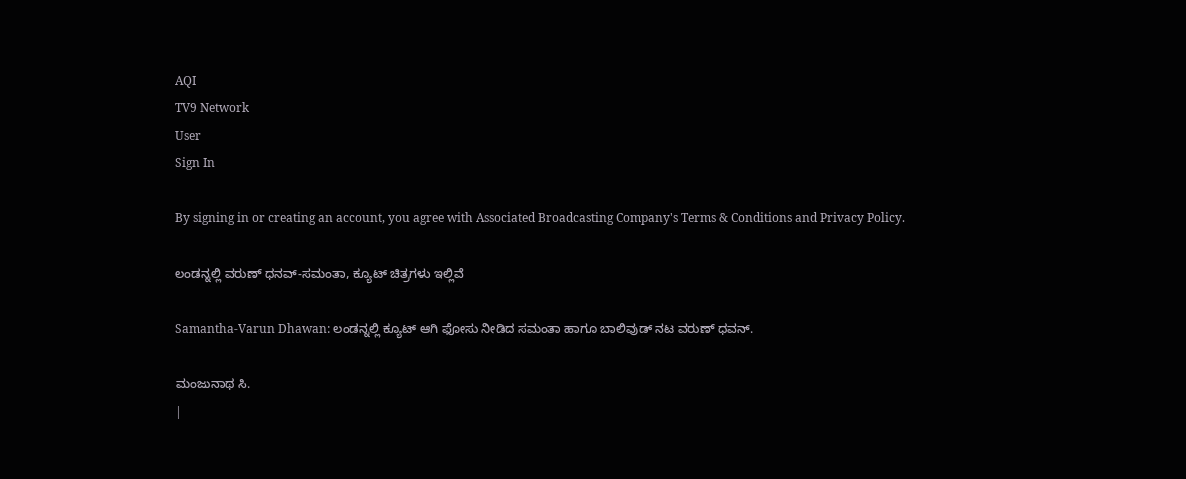AQI
TV9 Network
User
Sign In

By signing in or creating an account, you agree with Associated Broadcasting Company's Terms & Conditions and Privacy Policy.

ಲಂಡನ್ನಲ್ಲಿ ವರುಣ್ ಧನವ್-ಸಮಂತಾ, ಕ್ಯೂಟ್ ಚಿತ್ರಗಳು ಇಲ್ಲಿವೆ

Samantha-Varun Dhawan: ಲಂಡನ್ನಲ್ಲಿ ಕ್ಯೂಟ್ ಆಗಿ ಫೋಸು ನೀಡಿದ ಸಮಂತಾ ಹಾಗೂ ಬಾಲಿವುಡ್ ನಟ ವರುಣ್ ಧವನ್.

ಮಂಜುನಾಥ ಸಿ.
|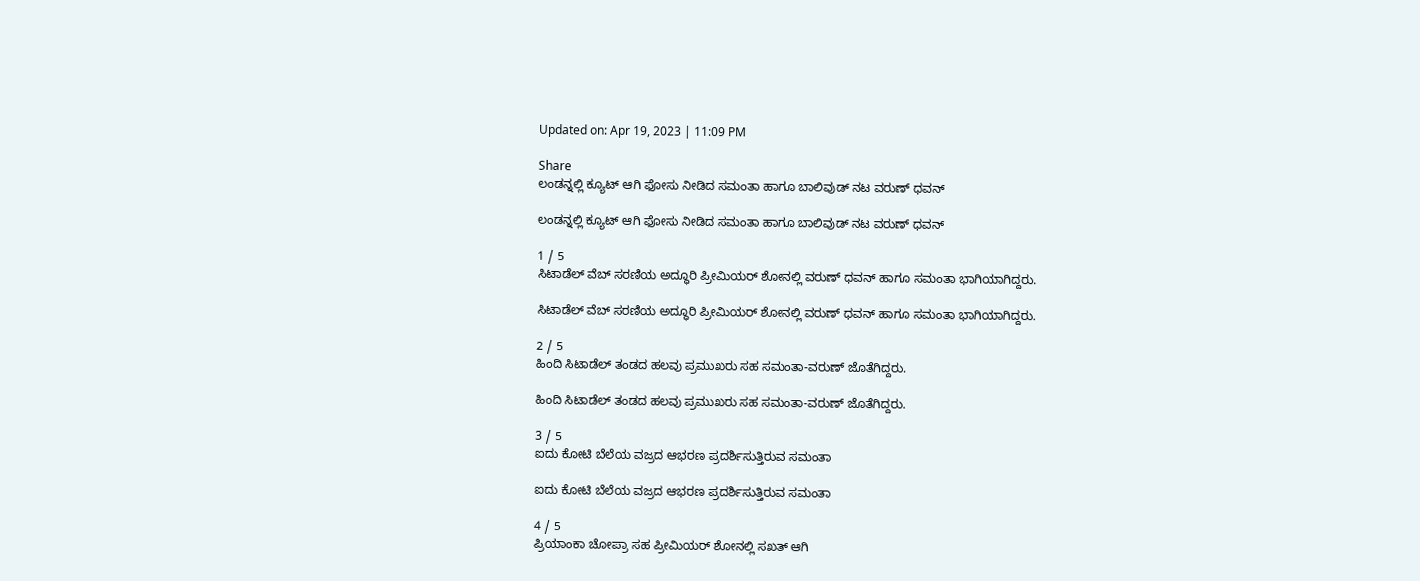Updated on: Apr 19, 2023 | 11:09 PM

Share
ಲಂಡನ್ನಲ್ಲಿ ಕ್ಯೂಟ್ ಆಗಿ ಫೋಸು ನೀಡಿದ ಸಮಂತಾ ಹಾಗೂ ಬಾಲಿವುಡ್ ನಟ ವರುಣ್ ಧವನ್

ಲಂಡನ್ನಲ್ಲಿ ಕ್ಯೂಟ್ ಆಗಿ ಫೋಸು ನೀಡಿದ ಸಮಂತಾ ಹಾಗೂ ಬಾಲಿವುಡ್ ನಟ ವರುಣ್ ಧವನ್

1 / 5
ಸಿಟಾಡೆಲ್ ವೆಬ್ ಸರಣಿಯ ಅದ್ಧೂರಿ ಪ್ರೀಮಿಯರ್ ಶೋನಲ್ಲಿ ವರುಣ್ ಧವನ್ ಹಾಗೂ ಸಮಂತಾ ಭಾಗಿಯಾಗಿದ್ದರು.

ಸಿಟಾಡೆಲ್ ವೆಬ್ ಸರಣಿಯ ಅದ್ಧೂರಿ ಪ್ರೀಮಿಯರ್ ಶೋನಲ್ಲಿ ವರುಣ್ ಧವನ್ ಹಾಗೂ ಸಮಂತಾ ಭಾಗಿಯಾಗಿದ್ದರು.

2 / 5
ಹಿಂದಿ ಸಿಟಾಡೆಲ್ ತಂಡದ ಹಲವು ಪ್ರಮುಖರು ಸಹ ಸಮಂತಾ-ವರುಣ್ ಜೊತೆಗಿದ್ದರು.

ಹಿಂದಿ ಸಿಟಾಡೆಲ್ ತಂಡದ ಹಲವು ಪ್ರಮುಖರು ಸಹ ಸಮಂತಾ-ವರುಣ್ ಜೊತೆಗಿದ್ದರು.

3 / 5
ಐದು ಕೋಟಿ ಬೆಲೆಯ ವಜ್ರದ ಆಭರಣ ಪ್ರದರ್ಶಿಸುತ್ತಿರುವ ಸಮಂತಾ

ಐದು ಕೋಟಿ ಬೆಲೆಯ ವಜ್ರದ ಆಭರಣ ಪ್ರದರ್ಶಿಸುತ್ತಿರುವ ಸಮಂತಾ

4 / 5
ಪ್ರಿಯಾಂಕಾ ಚೋಪ್ರಾ ಸಹ ಪ್ರೀಮಿಯರ್ ಶೋನಲ್ಲಿ ಸಖತ್ ಆಗಿ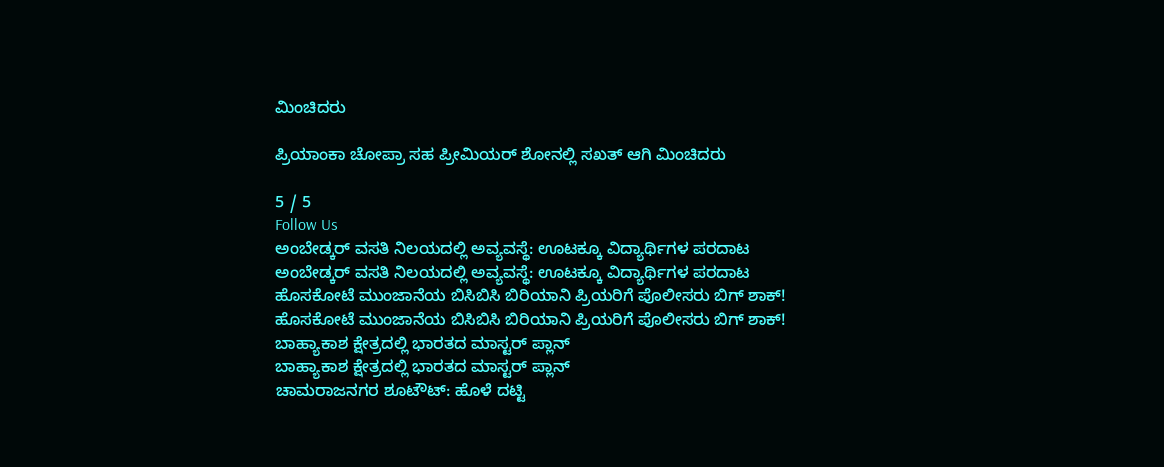ಮಿಂಚಿದರು

ಪ್ರಿಯಾಂಕಾ ಚೋಪ್ರಾ ಸಹ ಪ್ರೀಮಿಯರ್ ಶೋನಲ್ಲಿ ಸಖತ್ ಆಗಿ ಮಿಂಚಿದರು

5 / 5
Follow Us
ಅಂಬೇಡ್ಕರ್ ವಸತಿ ನಿಲಯದಲ್ಲಿ ಅವ್ಯವಸ್ಥೆ: ಊಟಕ್ಕೂ ವಿದ್ಯಾರ್ಥಿಗಳ ಪರದಾಟ
ಅಂಬೇಡ್ಕರ್ ವಸತಿ ನಿಲಯದಲ್ಲಿ ಅವ್ಯವಸ್ಥೆ: ಊಟಕ್ಕೂ ವಿದ್ಯಾರ್ಥಿಗಳ ಪರದಾಟ
ಹೊಸಕೋಟೆ ಮುಂಜಾನೆಯ ಬಿಸಿಬಿಸಿ ಬಿರಿಯಾನಿ ಪ್ರಿಯರಿಗೆ ಪೊಲೀಸರು ಬಿಗ್ ಶಾಕ್!
ಹೊಸಕೋಟೆ ಮುಂಜಾನೆಯ ಬಿಸಿಬಿಸಿ ಬಿರಿಯಾನಿ ಪ್ರಿಯರಿಗೆ ಪೊಲೀಸರು ಬಿಗ್ ಶಾಕ್!
ಬಾಹ್ಯಾಕಾಶ ಕ್ಷೇತ್ರದಲ್ಲಿ ಭಾರತದ ಮಾಸ್ಟರ್ ಪ್ಲಾನ್
ಬಾಹ್ಯಾಕಾಶ ಕ್ಷೇತ್ರದಲ್ಲಿ ಭಾರತದ ಮಾಸ್ಟರ್ ಪ್ಲಾನ್
ಚಾಮರಾಜನಗರ ಶೂಟೌಟ್: ಹೊಳೆ ದಟ್ಟಿ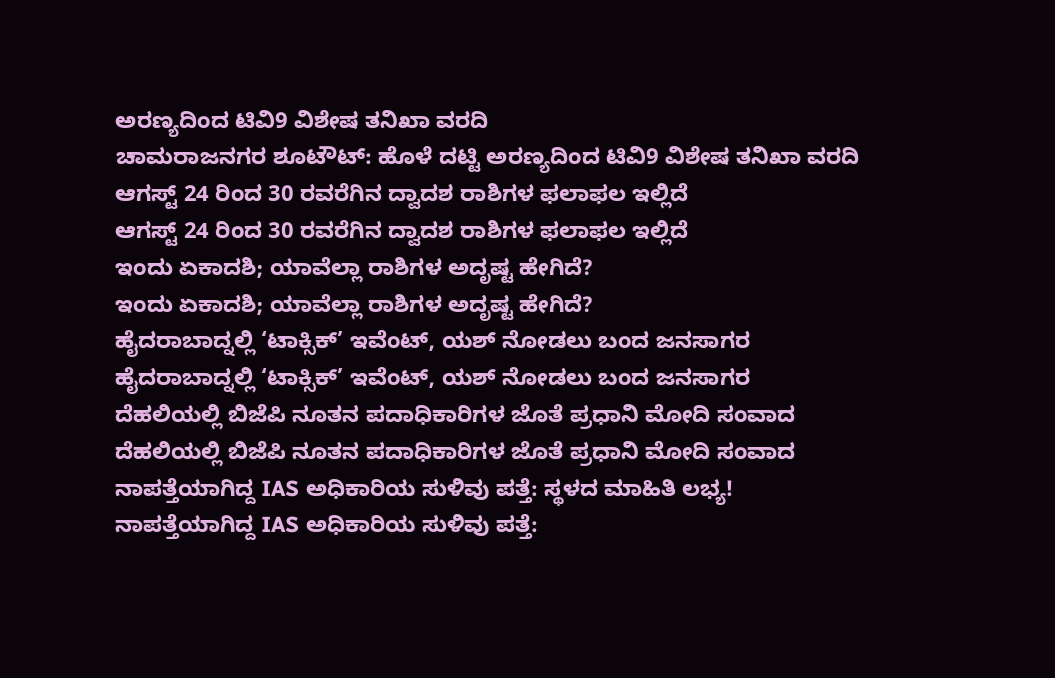ಅರಣ್ಯದಿಂದ ಟಿವಿ9 ವಿಶೇಷ ತನಿಖಾ ವರದಿ
ಚಾಮರಾಜನಗರ ಶೂಟೌಟ್: ಹೊಳೆ ದಟ್ಟಿ ಅರಣ್ಯದಿಂದ ಟಿವಿ9 ವಿಶೇಷ ತನಿಖಾ ವರದಿ
ಆಗಸ್ಟ್ 24 ರಿಂದ 30 ರವರೆಗಿನ ದ್ವಾದಶ ರಾಶಿಗಳ ಫಲಾಫಲ ಇಲ್ಲಿದೆ
ಆಗಸ್ಟ್ 24 ರಿಂದ 30 ರವರೆಗಿನ ದ್ವಾದಶ ರಾಶಿಗಳ ಫಲಾಫಲ ಇಲ್ಲಿದೆ
ಇಂದು ಏಕಾದಶಿ; ಯಾವೆಲ್ಲಾ ರಾಶಿಗಳ ಅದೃಷ್ಟ ಹೇಗಿದೆ?
ಇಂದು ಏಕಾದಶಿ; ಯಾವೆಲ್ಲಾ ರಾಶಿಗಳ ಅದೃಷ್ಟ ಹೇಗಿದೆ?
ಹೈದರಾಬಾದ್ನಲ್ಲಿ ‘ಟಾಕ್ಸಿಕ್’ ಇವೆಂಟ್, ಯಶ್ ನೋಡಲು ಬಂದ ಜನಸಾಗರ
ಹೈದರಾಬಾದ್ನಲ್ಲಿ ‘ಟಾಕ್ಸಿಕ್’ ಇವೆಂಟ್, ಯಶ್ ನೋಡಲು ಬಂದ ಜನಸಾಗರ
ದೆಹಲಿಯಲ್ಲಿ ಬಿಜೆಪಿ ನೂತನ ಪದಾಧಿಕಾರಿಗಳ ಜೊತೆ ಪ್ರಧಾನಿ ಮೋದಿ ಸಂವಾದ
ದೆಹಲಿಯಲ್ಲಿ ಬಿಜೆಪಿ ನೂತನ ಪದಾಧಿಕಾರಿಗಳ ಜೊತೆ ಪ್ರಧಾನಿ ಮೋದಿ ಸಂವಾದ
ನಾಪತ್ತೆಯಾಗಿದ್ದ IAS ಅಧಿಕಾರಿಯ ಸುಳಿವು ಪತ್ತೆ: ಸ್ಥಳದ ಮಾಹಿತಿ ಲಭ್ಯ!
ನಾಪತ್ತೆಯಾಗಿದ್ದ IAS ಅಧಿಕಾರಿಯ ಸುಳಿವು ಪತ್ತೆ: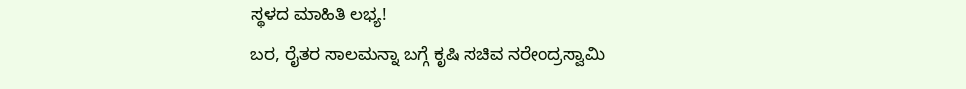ಸ್ಥಳದ ಮಾಹಿತಿ ಲಭ್ಯ!
ಬರ, ರೈತರ ಸಾಲಮನ್ನಾ ಬಗ್ಗೆ ಕೃಷಿ ಸಚಿವ ನರೇಂದ್ರಸ್ವಾಮಿ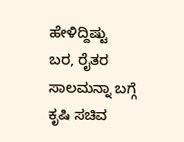ಹೇಳಿದ್ದಿಷ್ಟು
ಬರ, ರೈತರ ಸಾಲಮನ್ನಾ ಬಗ್ಗೆ ಕೃಷಿ ಸಚಿವ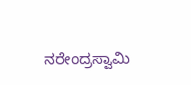ನರೇಂದ್ರಸ್ವಾಮಿ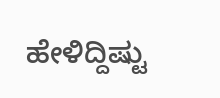ಹೇಳಿದ್ದಿಷ್ಟು